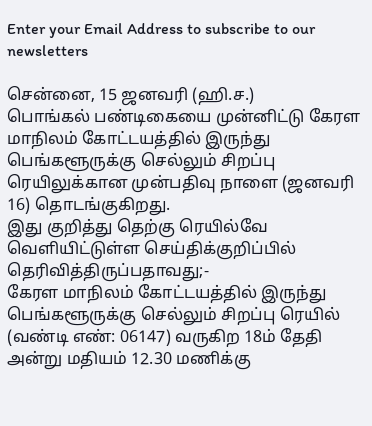Enter your Email Address to subscribe to our newsletters

சென்னை, 15 ஜனவரி (ஹி.ச.)
பொங்கல் பண்டிகையை முன்னிட்டு கேரள மாநிலம் கோட்டயத்தில் இருந்து பெங்களூருக்கு செல்லும் சிறப்பு ரெயிலுக்கான முன்பதிவு நாளை (ஜனவரி 16) தொடங்குகிறது.
இது குறித்து தெற்கு ரெயில்வே வெளியிட்டுள்ள செய்திக்குறிப்பில் தெரிவித்திருப்பதாவது;-
கேரள மாநிலம் கோட்டயத்தில் இருந்து பெங்களூருக்கு செல்லும் சிறப்பு ரெயில் (வண்டி எண்: 06147) வருகிற 18ம் தேதி அன்று மதியம் 12.30 மணிக்கு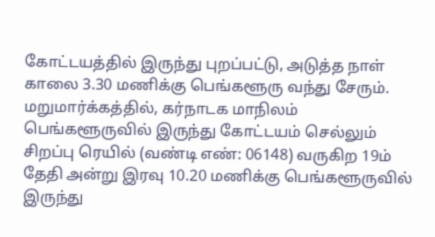கோட்டயத்தில் இருந்து புறப்பட்டு, அடுத்த நாள் காலை 3.30 மணிக்கு பெங்களூரு வந்து சேரும்.
மறுமார்க்கத்தில், கர்நாடக மாநிலம் பெங்களூருவில் இருந்து கோட்டயம் செல்லும் சிறப்பு ரெயில் (வண்டி எண்: 06148) வருகிற 19ம் தேதி அன்று இரவு 10.20 மணிக்கு பெங்களூருவில் இருந்து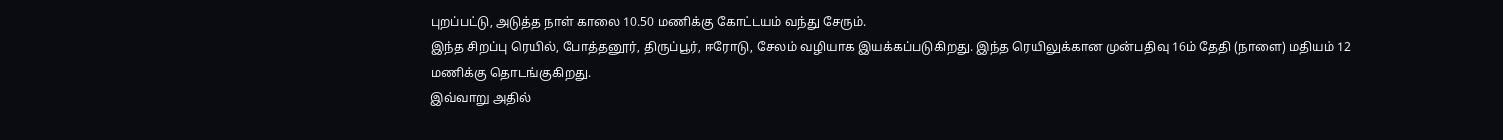புறப்பட்டு, அடுத்த நாள் காலை 10.50 மணிக்கு கோட்டயம் வந்து சேரும்.
இந்த சிறப்பு ரெயில், போத்தனூர், திருப்பூர், ஈரோடு, சேலம் வழியாக இயக்கப்படுகிறது. இந்த ரெயிலுக்கான முன்பதிவு 16ம் தேதி (நாளை) மதியம் 12 மணிக்கு தொடங்குகிறது.
இவ்வாறு அதில்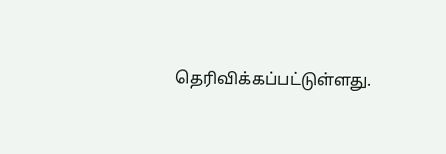தெரிவிக்கப்பட்டுள்ளது.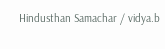Hindusthan Samachar / vidya.b